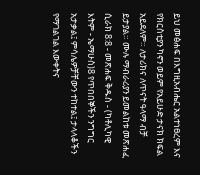ይህ መፅሐፍ በእግዚአብሔር አልተነፀረም እና የክርስቲያን ካኖን ወይም የአይሁድ ታናክ ክፍል አይደለም። ለታሪክና ለጥናት ዓላማ ብቻ ይታያል። ሙሉ ማብራሪያን ይመልከቱ መጽሐፈ ሲራክ 8:8 - መጽሐፍ ቅዱስ - (ካቶሊካዊ እትም - ኤማሁስ)8 የጥበበኞችን ንግግር አታቃል፤ ምሳሌዎቻቸውን ተከተል፤ ታላላቆችን የማገልገል እውቀትና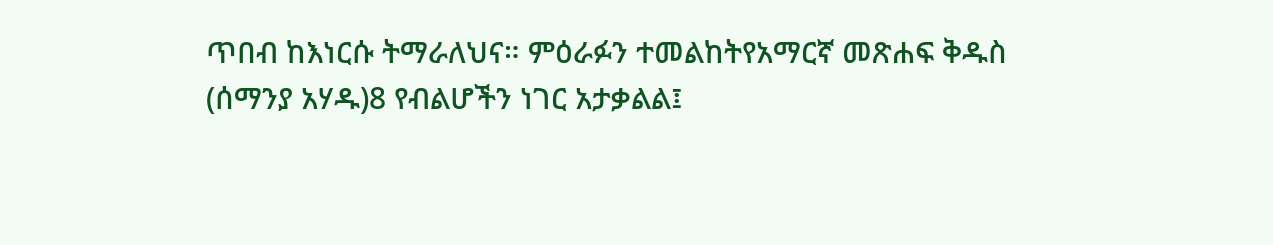ጥበብ ከእነርሱ ትማራለህና። ምዕራፉን ተመልከትየአማርኛ መጽሐፍ ቅዱስ (ሰማንያ አሃዱ)8 የብልሆችን ነገር አታቃልል፤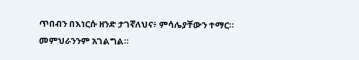ጥበብን በእነርሱ ዘንድ ታገኛለህና፥ ምሳሌያቸውን ተማር። መምህራንንም አገልግል።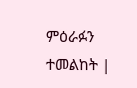ምዕራፉን ተመልከት |